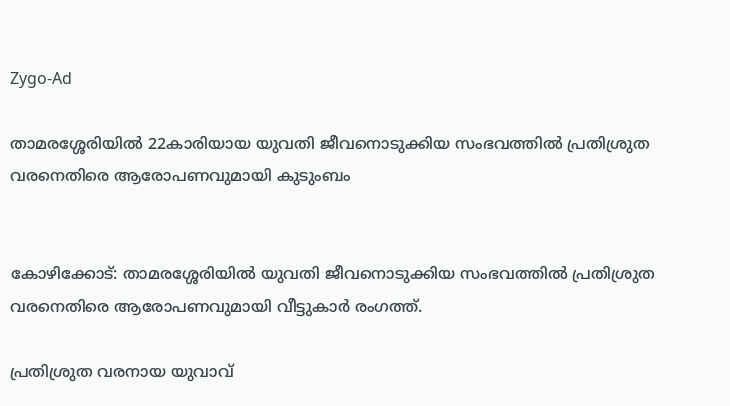Zygo-Ad

താമരശ്ശേരിയില്‍ 22കാരിയായ യുവതി ജീവനൊടുക്കിയ സംഭവത്തില്‍ പ്രതിശ്രുത വരനെതിരെ ആരോപണവുമായി കുടുംബം


കോഴിക്കോട്: താമരശ്ശേരിയില്‍ യുവതി ജീവനൊടുക്കിയ സംഭവത്തില്‍ പ്രതിശ്രുത വരനെതിരെ ആരോപണവുമായി വീട്ടുകാര്‍ രംഗത്ത്.

പ്രതിശ്രുത വരനായ യുവാവ്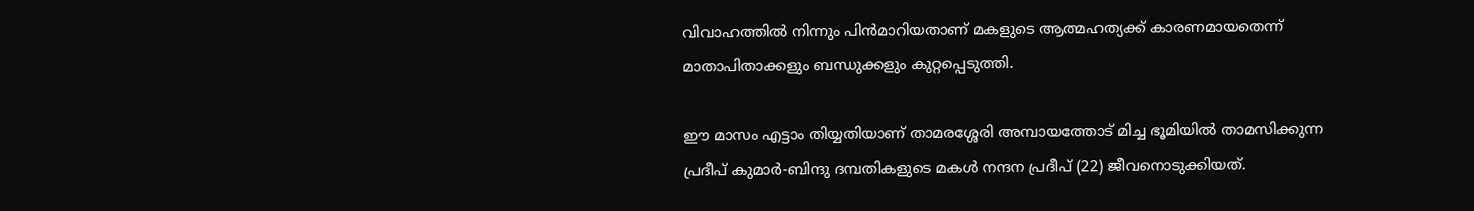വിവാഹത്തില്‍ നിന്നും പിന്‍മാറിയതാണ് മകളുടെ ആത്മഹത്യക്ക് കാരണമായതെന്ന് മാതാപിതാക്കളും ബന്ധുക്കളും കുറ്റപ്പെടുത്തി.

ഈ മാസം എട്ടാം തിയ്യതിയാണ് താമരശ്ശേരി അമ്പായത്തോട് മിച്ച ഭൂമിയില്‍ താമസിക്കുന്ന പ്രദീപ് കുമാര്‍-ബിന്ദു ദമ്പതികളുടെ മകള്‍ നന്ദന പ്രദീപ് (22) ജീവനൊടുക്കിയത്.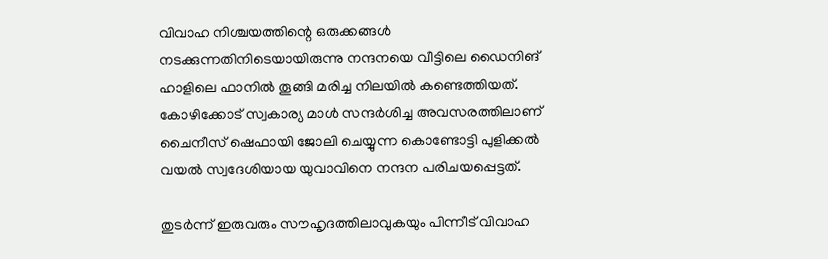വിവാഹ നിശ്ചയത്തിന്റെ ഒരുക്കങ്ങള്‍ നടക്കുന്നതിനിടെയായിരുന്നു നന്ദനയെ വീട്ടിലെ ഡൈനിങ് ഹാളിലെ ഫാനില്‍ തൂങ്ങി മരിച്ച നിലയില്‍ കണ്ടെത്തിയത്. കോഴിക്കോട് സ്വകാര്യ മാള്‍ സന്ദര്‍ശിച്ച അവസരത്തിലാണ് ചൈനീസ് ഷെഫായി ജോലി ചെയ്യുന്ന കൊണ്ടോട്ടി പുളിക്കല്‍ വയല്‍ സ്വദേശിയായ യുവാവിനെ നന്ദന പരിചയപ്പെട്ടത്.

തുടര്‍ന്ന് ഇരുവരും സൗഹൃദത്തിലാവുകയും പിന്നീട് വിവാഹ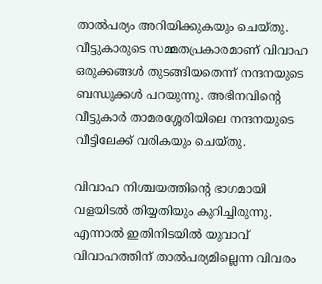താല്‍പര്യം അറിയിക്കുകയും ചെയ്തു. വീട്ടുകാരുടെ സമ്മതപ്രകാരമാണ് വിവാഹ ഒരുക്കങ്ങള്‍ തുടങ്ങിയതെന്ന് നന്ദനയുടെ ബന്ധുക്കള്‍ പറയുന്നു. അഭിനവിന്റെ വീട്ടുകാര്‍ താമരശ്ശേരിയിലെ നന്ദനയുടെ വീട്ടിലേക്ക് വരികയും ചെയ്തു.

വിവാഹ നിശ്ചയത്തിന്റെ ഭാഗമായി വളയിടല്‍ തിയ്യതിയും കുറിച്ചിരുന്നു. എന്നാല്‍ ഇതിനിടയില്‍ യുവാവ് വിവാഹത്തിന് താല്‍പര്യമില്ലെന്ന വിവരം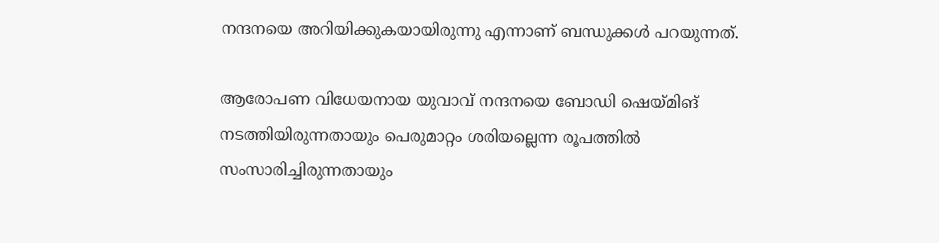നന്ദനയെ അറിയിക്കുകയായിരുന്നു എന്നാണ് ബന്ധുക്കള്‍ പറയുന്നത്.

ആരോപണ വിധേയനായ യുവാവ് നന്ദനയെ ബോഡി ഷെയ്മിങ് നടത്തിയിരുന്നതായും പെരുമാറ്റം ശരിയല്ലെന്ന രൂപത്തില്‍ സംസാരിച്ചിരുന്നതായും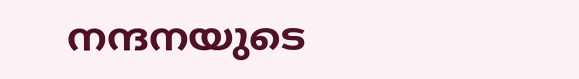നന്ദനയുടെ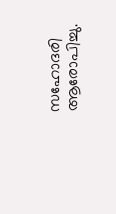സഹോദരി ആരോപിച്ചു.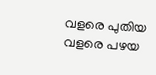വളരെ പുതിയ വളരെ പഴയ